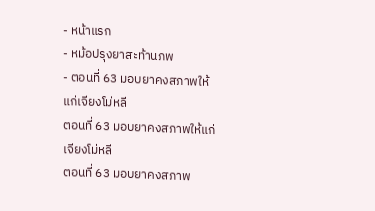- หน้าแรก
- หม้อปรุงยาสะท้านภพ
- ตอนที่ 63 มอบยาคงสภาพให้แก่เจียงโม่หลี
ตอนที่ 63 มอบยาคงสภาพให้แก่เจียงโม่หลี
ตอนที่ 63 มอบยาคงสภาพ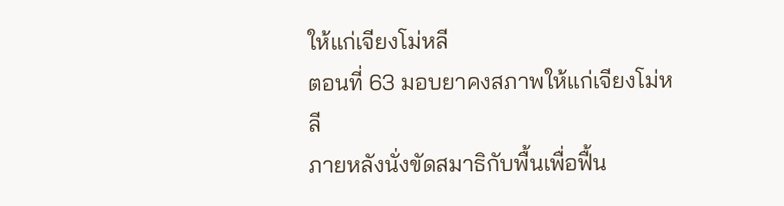ให้แก่เจียงโม่หลี
ตอนที่ 63 มอบยาคงสภาพให้แก่เจียงโม่หลี
ภายหลังนั่งขัดสมาธิกับพื้นเพื่อฟื้น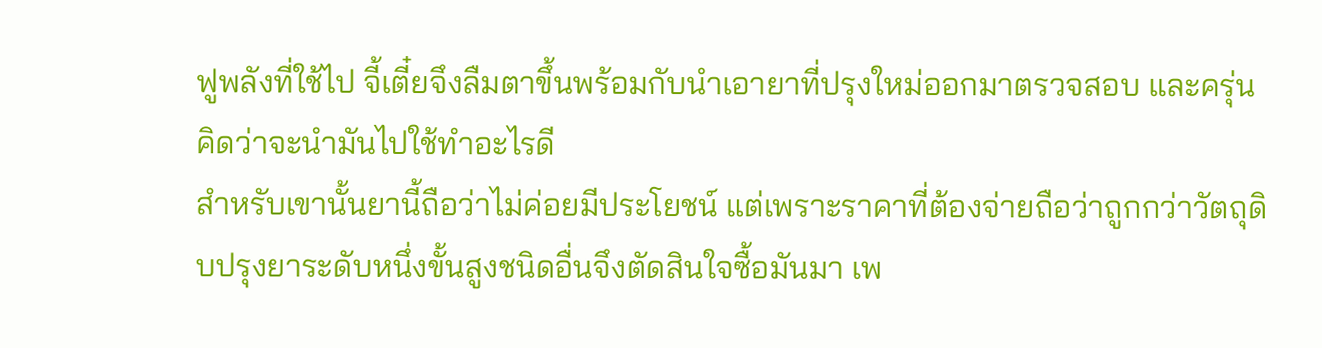ฟูพลังที่ใช้ไป จี้เตี๋ยจึงลืมตาขึ้นพร้อมกับนำเอายาที่ปรุงใหม่ออกมาตรวจสอบ และครุ่นคิดว่าจะนำมันไปใช้ทำอะไรดี
สำหรับเขานั้นยานี้ถือว่าไม่ค่อยมีประโยชน์ แต่เพราะราคาที่ต้องจ่ายถือว่าถูกกว่าวัตถุดิบปรุงยาระดับหนึ่งขั้นสูงชนิดอื่นจึงตัดสินใจซื้อมันมา เพ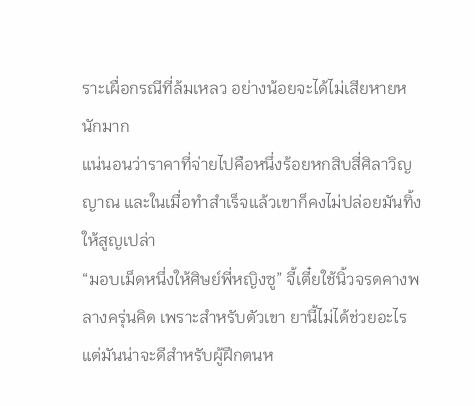ราะเผื่อกรณีที่ล้มเหลว อย่างน้อยจะได้ไม่เสียหายหนักมาก
แน่นอนว่าราคาที่จ่ายไปคือหนึ่งร้อยหกสิบสี่ศิลาวิญญาณ และในเมื่อทำสำเร็จแล้วเขาก็คงไม่ปล่อยมันทิ้งให้สูญเปล่า
“มอบเม็ดหนึ่งให้ศิษย์พี่หญิงซู” จี้เตี๋ยใช้นิ้วจรดคางพลางครุ่นคิด เพราะสำหรับตัวเขา ยานี้ไม่ได้ช่วยอะไร แต่มันน่าจะดีสำหรับผู้ฝึกตนห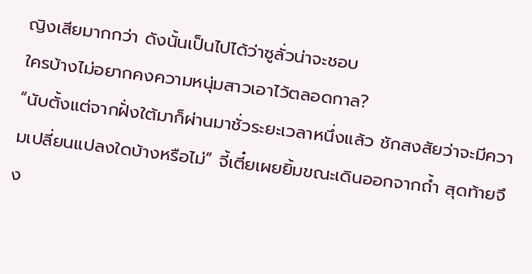ญิงเสียมากกว่า ดังนั้นเป็นไปได้ว่าซูลั่วน่าจะชอบ
ใครบ้างไม่อยากคงความหนุ่มสาวเอาไว้ตลอดกาล?
“นับตั้งแต่จากฝั่งใต้มาก็ผ่านมาชั่วระยะเวลาหนึ่งแล้ว ชักสงสัยว่าจะมีความเปลี่ยนแปลงใดบ้างหรือไม่” จี้เตี๋ยเผยยิ้มขณะเดินออกจากถ้ำ สุดท้ายจึง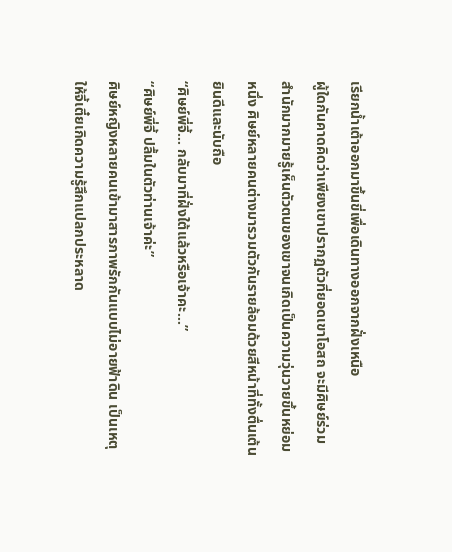เรียกน้ำเต้าออกมาขึ้นขี่เพื่อเดินทางออกจากฝั่งเหนือ
ผู้ใดกันคาดคิดว่าเพียงเขาปรากฏตัวที่ยอดเขาโอสถ จะมีศิษย์ร่วมสำนักมากมายรู้เห็นตัวตนของเขาจนเกิดเป็นความวุ่นวายขึ้นหย่อมหนึ่ง ศิษย์หลายคนต่างมารวมตัวกันรายล้อมด้วยสีหน้าที่ทั้งตื่นเต้นยินดีและนับถือ
“ศิษย์พี่จี้… กลับมาที่ฝั่งใต้แล้วหรือเจ้าคะ…”
“ศิษย์พี่จี้ ปลื้มในตัวท่านเจ้าค่ะ”
ศิษย์หญิงหลายคนเข้ามาสารภาพรักกันแบบไม่อายฟ้าดิน เป็นเหตุให้จี้เตี๋ยเกิดความรู้สึกแปลกประหลาด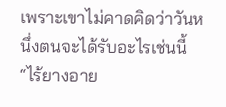เพราะเขาไม่คาดคิดว่าวันหนึ่งตนจะได้รับอะไรเช่นนี้
“ไร้ยางอาย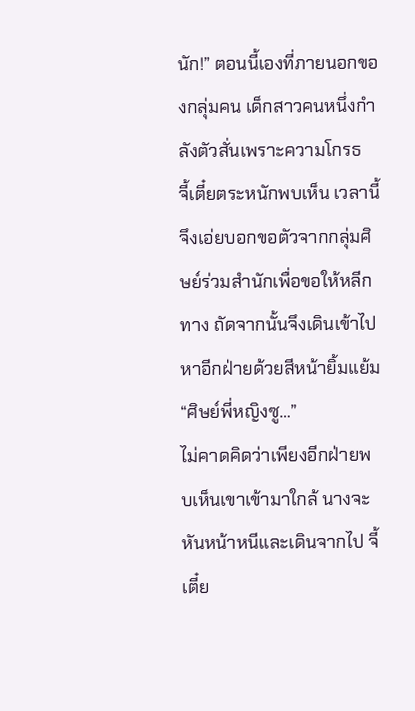นัก!” ตอนนี้เองที่ภายนอกของกลุ่มคน เด็กสาวคนหนึ่งกำลังตัวสั่นเพราะความโกรธ
จี้เตี๋ยตระหนักพบเห็น เวลานี้จึงเอ่ยบอกขอตัวจากกลุ่มศิษย์ร่วมสำนักเพื่อขอให้หลีกทาง ถัดจากนั้นจึงเดินเข้าไปหาอีกฝ่ายด้วยสีหน้ายิ้มแย้ม
“ศิษย์พี่หญิงซู…”
ไม่คาดคิดว่าเพียงอีกฝ่ายพบเห็นเขาเข้ามาใกล้ นางจะหันหน้าหนีและเดินจากไป จี้เตี๋ย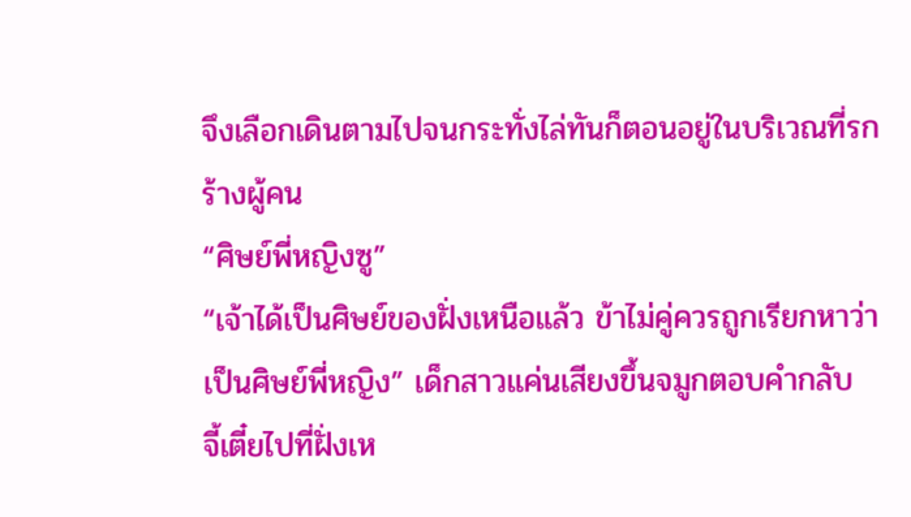จึงเลือกเดินตามไปจนกระทั่งไล่ทันก็ตอนอยู่ในบริเวณที่รกร้างผู้คน
“ศิษย์พี่หญิงซู”
“เจ้าได้เป็นศิษย์ของฝั่งเหนือแล้ว ข้าไม่คู่ควรถูกเรียกหาว่าเป็นศิษย์พี่หญิง” เด็กสาวแค่นเสียงขึ้นจมูกตอบคำกลับ
จี้เตี๋ยไปที่ฝั่งเห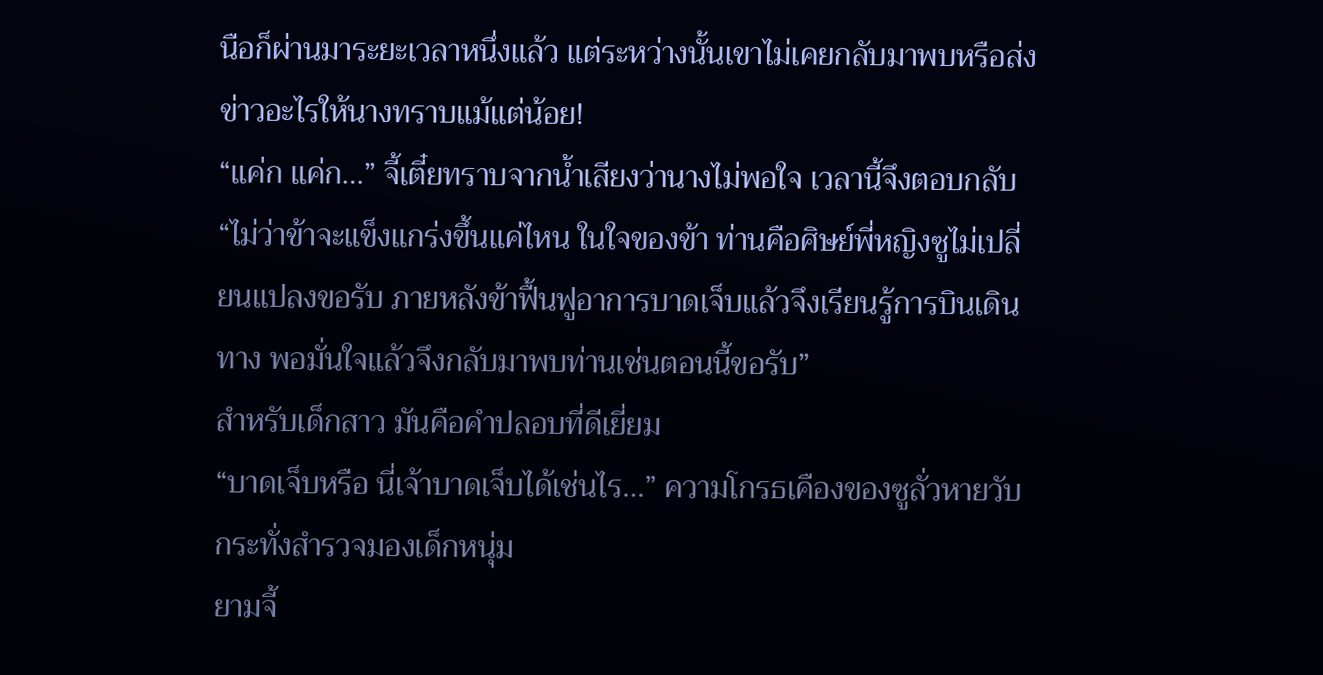นือก็ผ่านมาระยะเวลาหนึ่งแล้ว แต่ระหว่างนั้นเขาไม่เคยกลับมาพบหรือส่งข่าวอะไรให้นางทราบแม้แต่น้อย!
“แค่ก แค่ก…” จี้เตี๋ยทราบจากน้ำเสียงว่านางไม่พอใจ เวลานี้จึงตอบกลับ “ไม่ว่าข้าจะแข็งแกร่งขึ้นแค่ไหน ในใจของข้า ท่านคือศิษย์พี่หญิงซูไม่เปลี่ยนแปลงขอรับ ภายหลังข้าฟื้นฟูอาการบาดเจ็บแล้วจึงเรียนรู้การบินเดินทาง พอมั่นใจแล้วจึงกลับมาพบท่านเช่นตอนนี้ขอรับ”
สำหรับเด็กสาว มันคือคำปลอบที่ดีเยี่ยม
“บาดเจ็บหรือ นี่เจ้าบาดเจ็บได้เช่นไร…” ความโกรธเคืองของซูลั่วหายวับ กระทั่งสำรวจมองเด็กหนุ่ม
ยามจี้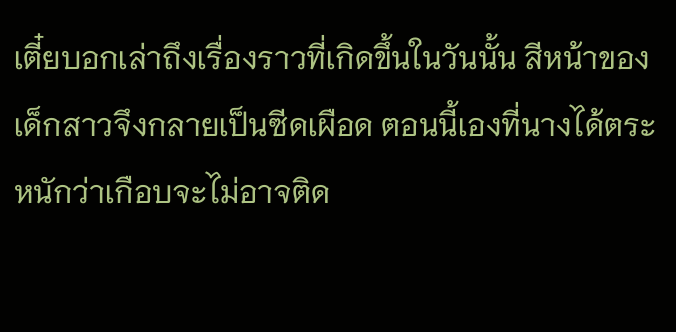เตี๋ยบอกเล่าถึงเรื่องราวที่เกิดขึ้นในวันนั้น สีหน้าของเด็กสาวจึงกลายเป็นซีดเผือด ตอนนี้เองที่นางได้ตระหนักว่าเกือบจะไม่อาจติด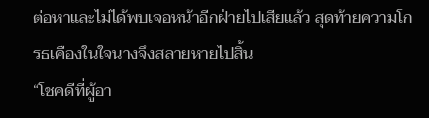ต่อหาและไม่ได้พบเจอหน้าอีกฝ่ายไปเสียแล้ว สุดท้ายความโกรธเคืองในใจนางจึงสลายหายไปสิ้น
“โชคดีที่ผู้อา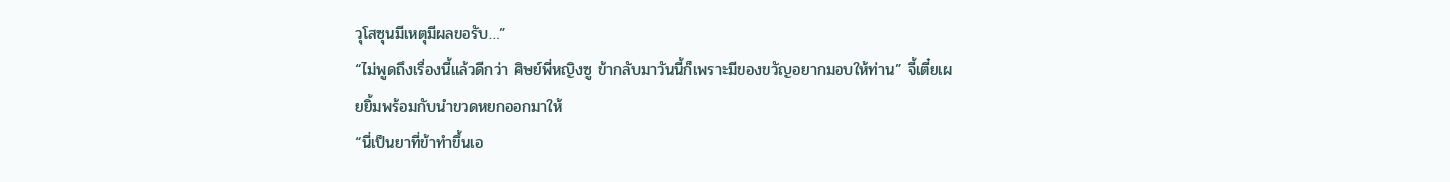วุโสซุนมีเหตุมีผลขอรับ…”
“ไม่พูดถึงเรื่องนี้แล้วดีกว่า ศิษย์พี่หญิงซู ข้ากลับมาวันนี้ก็เพราะมีของขวัญอยากมอบให้ท่าน” จี้เตี๋ยเผยยิ้มพร้อมกับนำขวดหยกออกมาให้
“นี่เป็นยาที่ข้าทำขึ้นเอ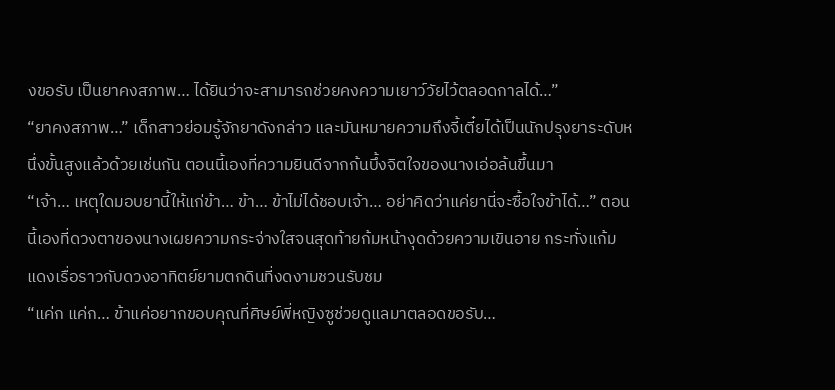งขอรับ เป็นยาคงสภาพ… ได้ยินว่าจะสามารถช่วยคงความเยาว์วัยไว้ตลอดกาลได้…”
“ยาคงสภาพ…” เด็กสาวย่อมรู้จักยาดังกล่าว และมันหมายความถึงจี้เตี๋ยได้เป็นนักปรุงยาระดับหนึ่งขั้นสูงแล้วด้วยเช่นกัน ตอนนี้เองที่ความยินดีจากก้นบึ้งจิตใจของนางเอ่อล้นขึ้นมา
“เจ้า… เหตุใดมอบยานี้ให้แก่ข้า… ข้า… ข้าไม่ได้ชอบเจ้า… อย่าคิดว่าแค่ยานี่จะซื้อใจข้าได้…” ตอนนี้เองที่ดวงตาของนางเผยความกระจ่างใสจนสุดท้ายก้มหน้างุดด้วยความเขินอาย กระทั่งแก้มแดงเรื่อราวกับดวงอาทิตย์ยามตกดินที่งดงามชวนรับชม
“แค่ก แค่ก… ข้าแค่อยากขอบคุณที่ศิษย์พี่หญิงซูช่วยดูแลมาตลอดขอรับ…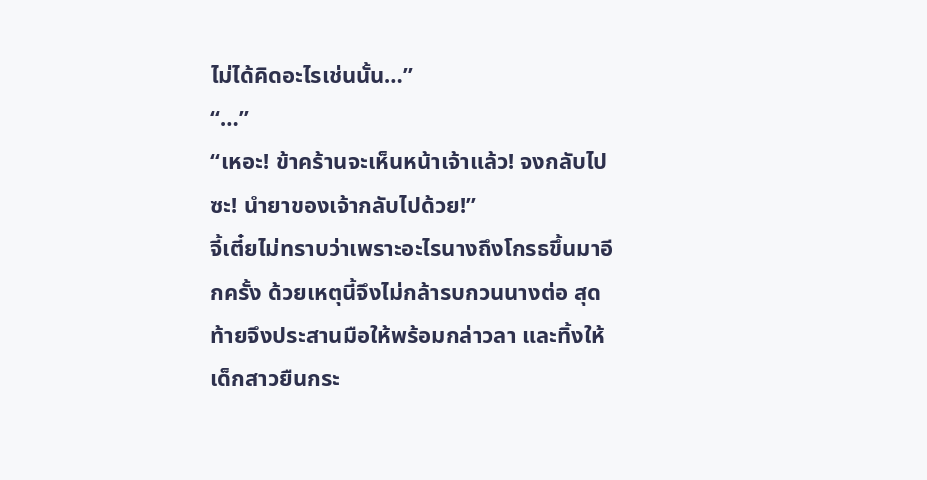ไม่ได้คิดอะไรเช่นนั้น…”
“…”
“เหอะ! ข้าคร้านจะเห็นหน้าเจ้าแล้ว! จงกลับไปซะ! นำยาของเจ้ากลับไปด้วย!”
จี้เตี๋ยไม่ทราบว่าเพราะอะไรนางถึงโกรธขึ้นมาอีกครั้ง ด้วยเหตุนี้จึงไม่กล้ารบกวนนางต่อ สุดท้ายจึงประสานมือให้พร้อมกล่าวลา และทิ้งให้เด็กสาวยืนกระ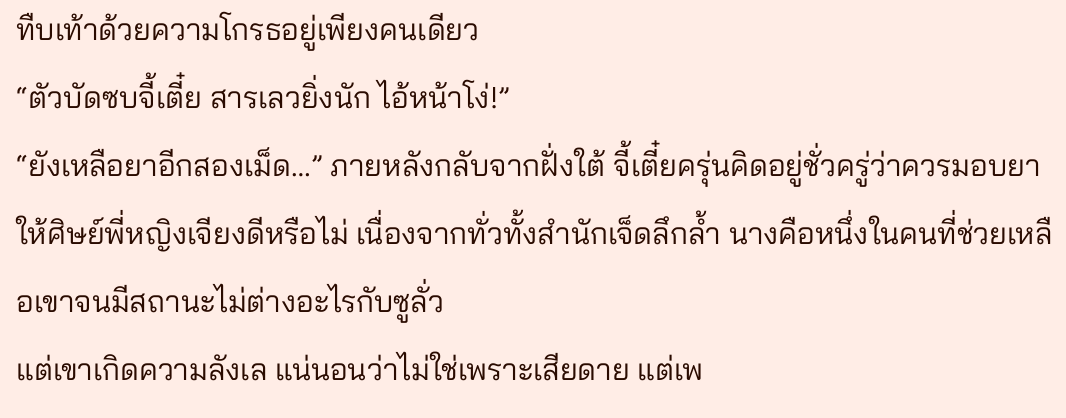ทืบเท้าด้วยความโกรธอยู่เพียงคนเดียว
“ตัวบัดซบจี้เตี๋ย สารเลวยิ่งนัก ไอ้หน้าโง่!”
“ยังเหลือยาอีกสองเม็ด…” ภายหลังกลับจากฝั่งใต้ จี้เตี๋ยครุ่นคิดอยู่ชั่วครู่ว่าควรมอบยาให้ศิษย์พี่หญิงเจียงดีหรือไม่ เนื่องจากทั่วทั้งสำนักเจ็ดลึกล้ำ นางคือหนึ่งในคนที่ช่วยเหลือเขาจนมีสถานะไม่ต่างอะไรกับซูลั่ว
แต่เขาเกิดความลังเล แน่นอนว่าไม่ใช่เพราะเสียดาย แต่เพ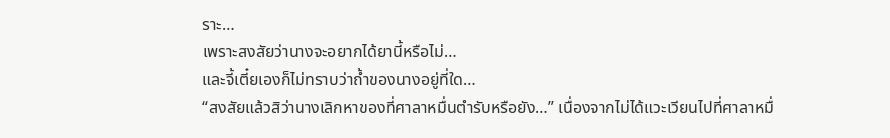ราะ…
เพราะสงสัยว่านางจะอยากได้ยานี้หรือไม่…
และจี้เตี๋ยเองก็ไม่ทราบว่าถ้ำของนางอยู่ที่ใด…
“สงสัยแล้วสิว่านางเลิกหาของที่ศาลาหมื่นตำรับหรือยัง…” เนื่องจากไม่ได้แวะเวียนไปที่ศาลาหมื่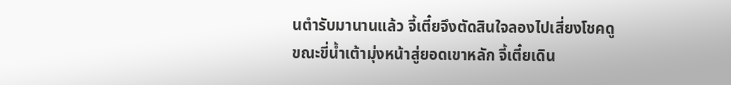นตำรับมานานแล้ว จี้เตี๋ยจึงตัดสินใจลองไปเสี่ยงโชคดู
ขณะขี่น้ำเต้ามุ่งหน้าสู่ยอดเขาหลัก จี้เตี๋ยเดิน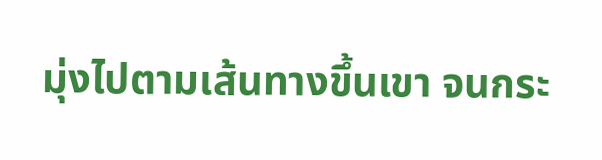มุ่งไปตามเส้นทางขึ้นเขา จนกระ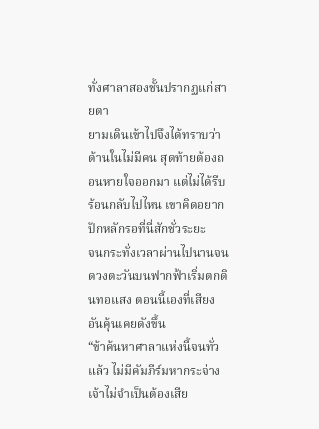ทั่งศาลาสองชั้นปรากฏแก่สายตา
ยามเดินเข้าไปจึงได้ทราบว่าด้านในไม่มีคน สุดท้ายต้องถอนหายใจออกมา แต่ไม่ได้รีบร้อนกลับไปไหน เขาคิดอยากปักหลักรอที่นี่สักชั่วระยะ
จนกระทั่งเวลาผ่านไปนานจนดวงตะวันบนฟากฟ้าเริ่มตกดินทอแสง ตอนนี้เองที่เสียงอันคุ้นเคยดังขึ้น
“ข้าค้นหาศาลาแห่งนี้จนทั่วแล้ว ไม่มีคัมภีร์มหากระจ่าง เจ้าไม่จำเป็นต้องเสีย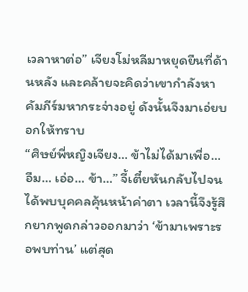เวลาหาต่อ” เจียงโม่หลีมาหยุดยืนที่ด้านหลัง และคล้ายจะคิดว่าเขากำลังหาคัมภีร์มหากระจ่างอยู่ ดังนั้นจึงมาเอ่ยบอกให้ทราบ
“ศิษย์พี่หญิงเจียง… ข้าไม่ได้มาเพื่อ… อืม… เอ่อ… ข้า…” จี้เตี๋ยหันกลับไปจนได้พบบุคคลคุ้นหน้าค่าตา เวลานี้จึงรู้สึกยากพูดกล่าวออกมาว่า ‘ข้ามาเพราะรอพบท่าน’ แต่สุด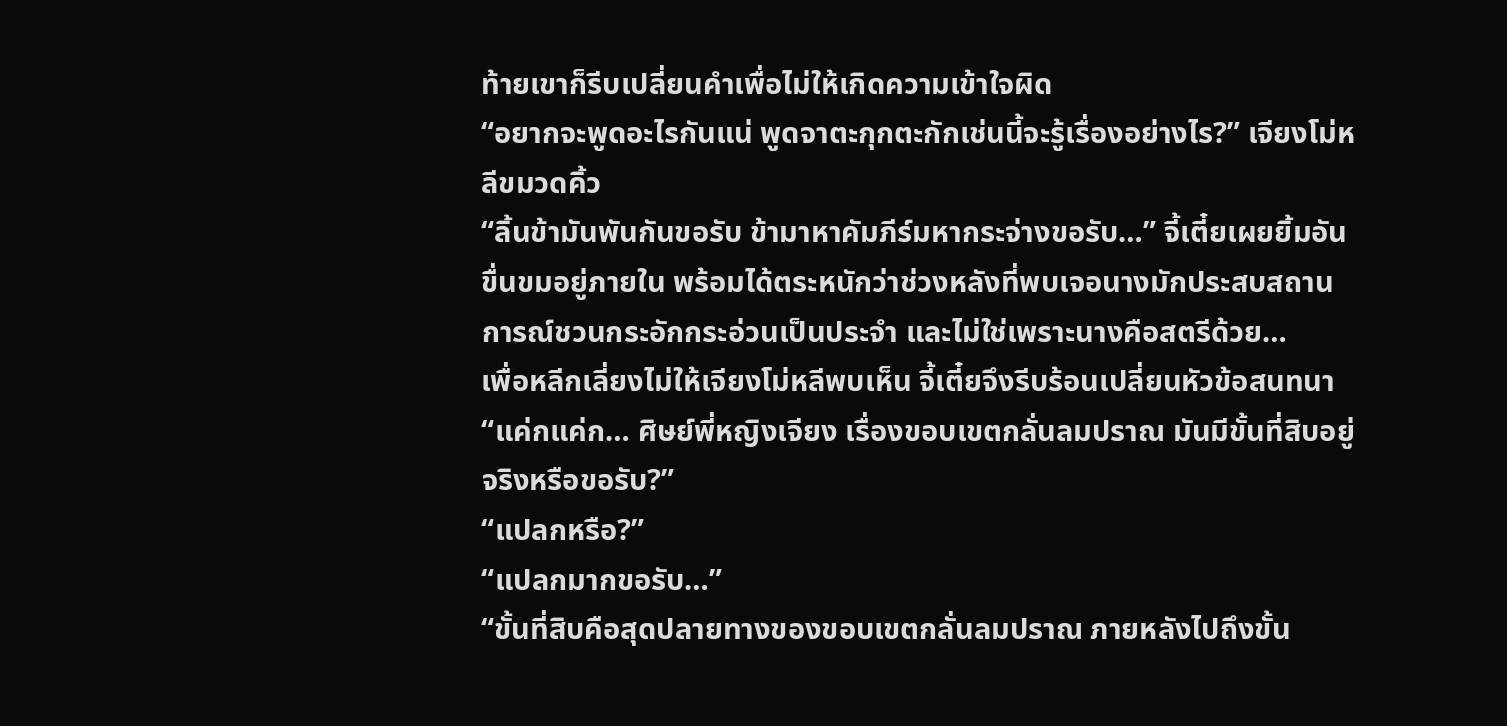ท้ายเขาก็รีบเปลี่ยนคำเพื่อไม่ให้เกิดความเข้าใจผิด
“อยากจะพูดอะไรกันแน่ พูดจาตะกุกตะกักเช่นนี้จะรู้เรื่องอย่างไร?” เจียงโม่หลีขมวดคิ้ว
“ลิ้นข้ามันพันกันขอรับ ข้ามาหาคัมภีร์มหากระจ่างขอรับ…” จี้เตี๋ยเผยยิ้มอันขื่นขมอยู่ภายใน พร้อมได้ตระหนักว่าช่วงหลังที่พบเจอนางมักประสบสถานการณ์ชวนกระอักกระอ่วนเป็นประจำ และไม่ใช่เพราะนางคือสตรีด้วย…
เพื่อหลีกเลี่ยงไม่ให้เจียงโม่หลีพบเห็น จี้เตี๋ยจึงรีบร้อนเปลี่ยนหัวข้อสนทนา
“แค่กแค่ก… ศิษย์พี่หญิงเจียง เรื่องขอบเขตกลั่นลมปราณ มันมีขั้นที่สิบอยู่จริงหรือขอรับ?”
“แปลกหรือ?”
“แปลกมากขอรับ…”
“ขั้นที่สิบคือสุดปลายทางของขอบเขตกลั่นลมปราณ ภายหลังไปถึงขั้น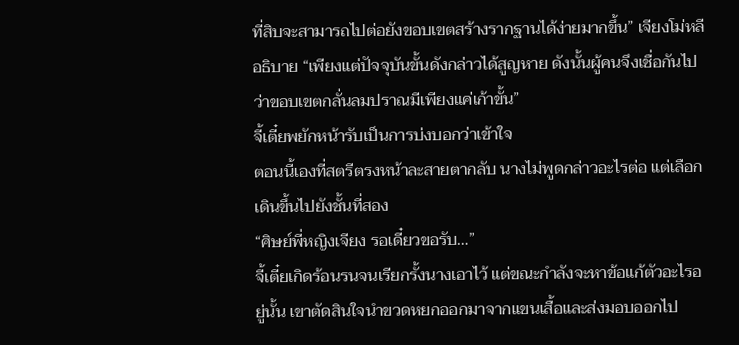ที่สิบจะสามารถไปต่อยังขอบเขตสร้างรากฐานได้ง่ายมากขึ้น” เจียงโม่หลีอธิบาย “เพียงแต่ปัจจุบันขั้นดังกล่าวได้สูญหาย ดังนั้นผู้คนจึงเชื่อกันไปว่าขอบเขตกลั่นลมปราณมีเพียงแค่เก้าขั้น”
จี้เตี๋ยพยักหน้ารับเป็นการบ่งบอกว่าเข้าใจ
ตอนนี้เองที่สตรีตรงหน้าละสายตากลับ นางไม่พูดกล่าวอะไรต่อ แต่เลือกเดินขึ้นไปยังชั้นที่สอง
“ศิษย์พี่หญิงเจียง รอเดี๋ยวขอรับ…”
จี้เตี๋ยเกิดร้อนรนจนเรียกรั้งนางเอาไว้ แต่ขณะกำลังจะหาข้อแก้ตัวอะไรอยู่นั้น เขาตัดสินใจนำขวดหยกออกมาจากแขนเสื้อและส่งมอบออกไป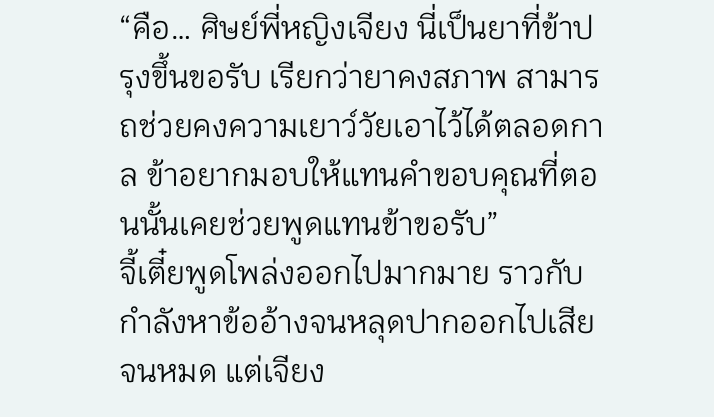“คือ… ศิษย์พี่หญิงเจียง นี่เป็นยาที่ข้าปรุงขึ้นขอรับ เรียกว่ายาคงสภาพ สามารถช่วยคงความเยาว์วัยเอาไว้ได้ตลอดกาล ข้าอยากมอบให้แทนคำขอบคุณที่ตอนนั้นเคยช่วยพูดแทนข้าขอรับ”
จี้เตี๋ยพูดโพล่งออกไปมากมาย ราวกับกำลังหาข้ออ้างจนหลุดปากออกไปเสียจนหมด แต่เจียง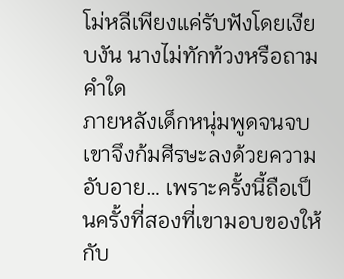โม่หลีเพียงแค่รับฟังโดยเงียบงัน นางไม่ทักท้วงหรือถามคำใด
ภายหลังเด็กหนุ่มพูดจนจบ เขาจึงก้มศีรษะลงด้วยความอับอาย… เพราะครั้งนี้ถือเป็นครั้งที่สองที่เขามอบของให้กับ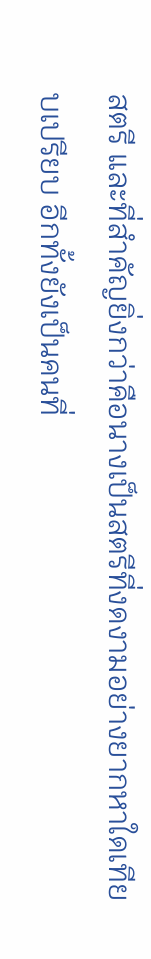สตรี และที่สำคัญยิ่งกว่าคือนางเป็นสตรีที่งดงามอย่างยากหาใดเทียบเปรียบ อีกทั้งยังเป็นคนที่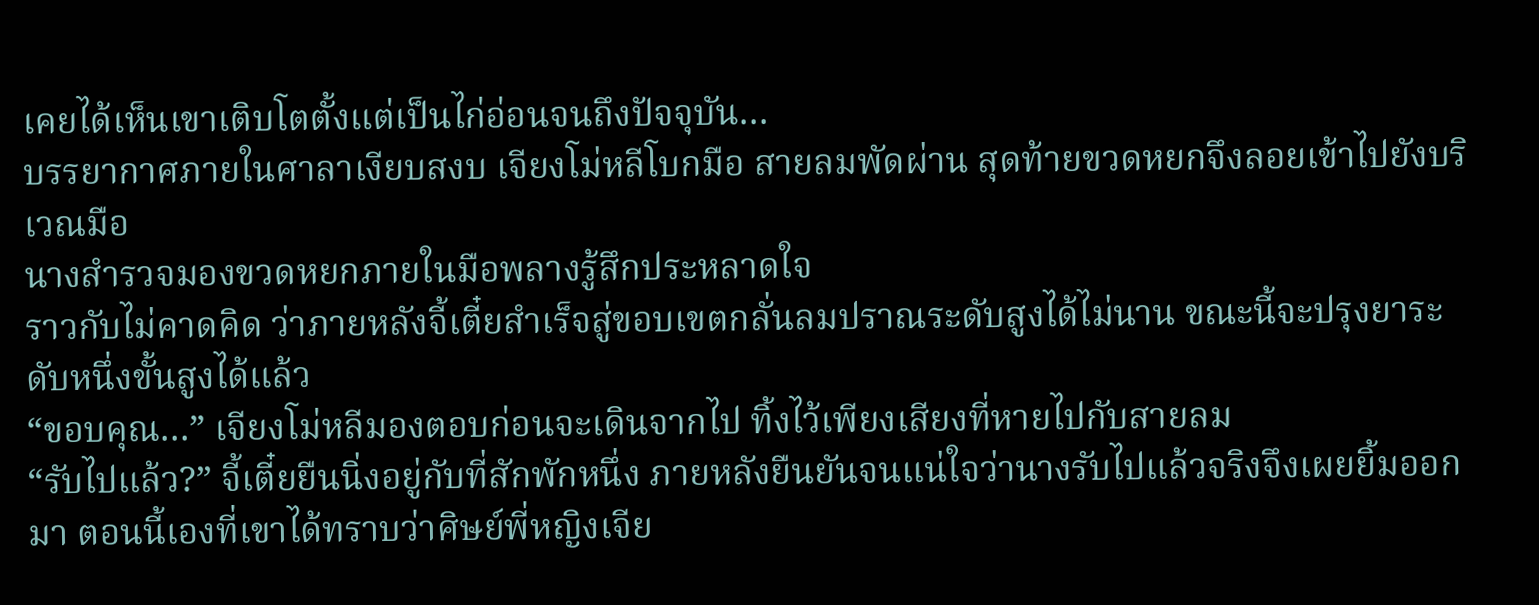เคยได้เห็นเขาเติบโตตั้งแต่เป็นไก่อ่อนจนถึงปัจจุบัน…
บรรยากาศภายในศาลาเงียบสงบ เจียงโม่หลีโบกมือ สายลมพัดผ่าน สุดท้ายขวดหยกจึงลอยเข้าไปยังบริเวณมือ
นางสำรวจมองขวดหยกภายในมือพลางรู้สึกประหลาดใจ
ราวกับไม่คาดคิด ว่าภายหลังจี้เตี๋ยสำเร็จสู่ขอบเขตกลั่นลมปราณระดับสูงได้ไม่นาน ขณะนี้จะปรุงยาระดับหนึ่งขั้นสูงได้แล้ว
“ขอบคุณ…” เจียงโม่หลีมองตอบก่อนจะเดินจากไป ทิ้งไว้เพียงเสียงที่หายไปกับสายลม
“รับไปแล้ว?” จี้เตี๋ยยืนนิ่งอยู่กับที่สักพักหนึ่ง ภายหลังยืนยันจนแน่ใจว่านางรับไปแล้วจริงจึงเผยยิ้มออกมา ตอนนี้เองที่เขาได้ทราบว่าศิษย์พี่หญิงเจีย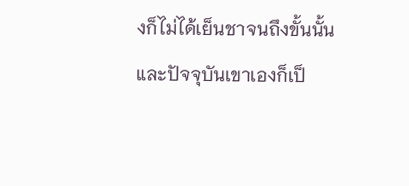งก็ไม่ได้เย็นชาจนถึงขั้นนั้น
และปัจจุบันเขาเองก็เป็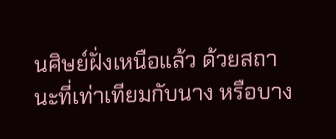นศิษย์ฝั่งเหนือแล้ว ด้วยสถานะที่เท่าเทียมกับนาง หรือบาง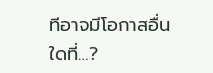ทีอาจมีโอกาสอื่นใดที่…?